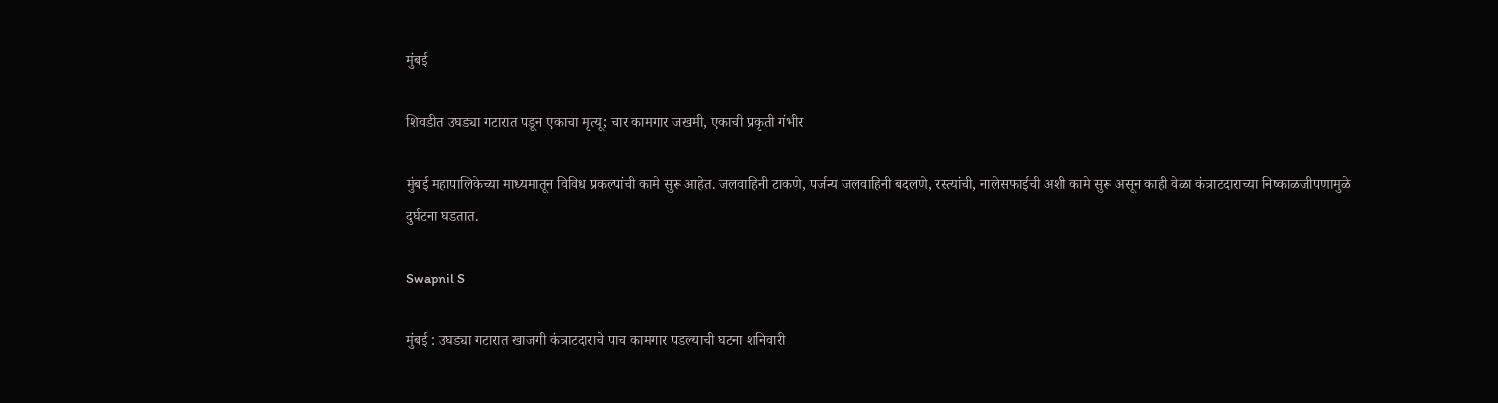मुंबई

शिवडीत उघड्या गटारात पडून एकाचा मृत्यू; चार कामगार जखमी, एकाची प्रकृती गंभीर

मुंबई महापालिकेच्या माध्यमातून विविध प्रकल्पांची कामे सुरू आहेत. जलवाहिनी टाकणे, पर्जन्य जलवाहिनी बदलणे, रस्त्यांची, नालेसफाईची अशी कामे सुरू असून काही वेळा कंत्राटदाराच्या निष्काळजीपणामुळे दुर्घटना घडतात.

Swapnil S

मुंबई : उघड्या गटारात खाजगी कंत्राटदाराचे पाच कामगार पडल्याची घटना शनिवारी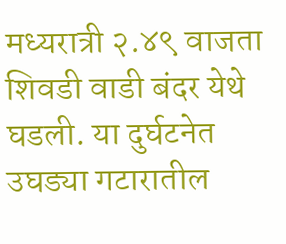मध्यरात्री २.४९ वाजता शिवडी वाडी बंदर येथे घडली. या दुर्घटनेत उघड्या गटारातील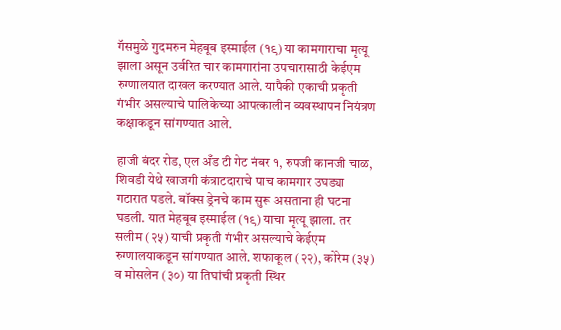गॅसमुळे गुदमरुन मेहबूब इस्माईल (१९) या कामगाराचा मृत्यू झाला असून उर्वरित चार कामगारांना उपचारासाठी केईएम रुग्णालयात दाखल करण्यात आले. यापैकी एकाची प्रकृती गंभीर असल्याचे पालिकेच्या आपत्कालीन व्यवस्थापन नियंत्रण कक्षाकडून सांगण्यात आले.

हाजी बंदर रोड, एल अँड टी गेट नंबर १, रुपजी कानजी चाळ, शिवडी येथे खाजगी कंत्राटदाराचे पाच कामगार उघड्या गटारात पडले. बॉक्स ड्रेनचे काम सुरू असताना ही घटना घडली. यात मेहबूब इस्माईल (१९) याचा मृत्यू झाला. तर सलीम (२५) याची प्रकृती गंभीर असल्याचे केईएम रुग्णालयाकडून सांगण्यात आले. शफाकूल (२२), कोरेम (३५) व मोसलेन (३०) या तिघांची प्रकृती स्थिर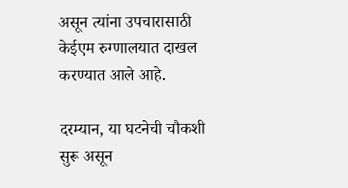असून त्यांना उपचारासाठी केईएम रुग्णालयात दाखल करण्यात आले आहे.

दरम्यान, या घटनेची चौकशी सुरू असून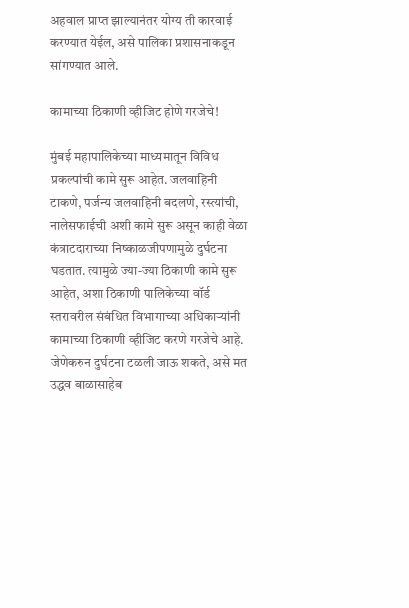अहवाल प्राप्त झाल्यानंतर योग्य ती कारवाई करण्यात येईल, असे पालिका प्रशासनाकडून सांगण्यात आले.

कामाच्या ठिकाणी व्हीजिट होणे गरजेचे!

मुंबई महापालिकेच्या माध्यमातून विविध प्रकल्पांची कामे सुरू आहेत. जलवाहिनी टाकणे, पर्जन्य जलवाहिनी बदलणे, रस्त्यांची, नालेसफाईची अशी कामे सुरू असून काही वेळा कंत्राटदाराच्या निष्काळजीपणामुळे दुर्घटना घडतात. त्यामुळे ज्या-ज्या ठिकाणी कामे सुरू आहेत, अशा ठिकाणी पालिकेच्या वॉर्ड स्तरावरील संबंधित विभागाच्या अधिकाऱ्यांनी कामाच्या ठिकाणी व्हीजिट करणे गरजेचे आहे. जेणेकरुन दुर्घटना टळली जाऊ शकते, असे मत उद्धव बाळासाहेब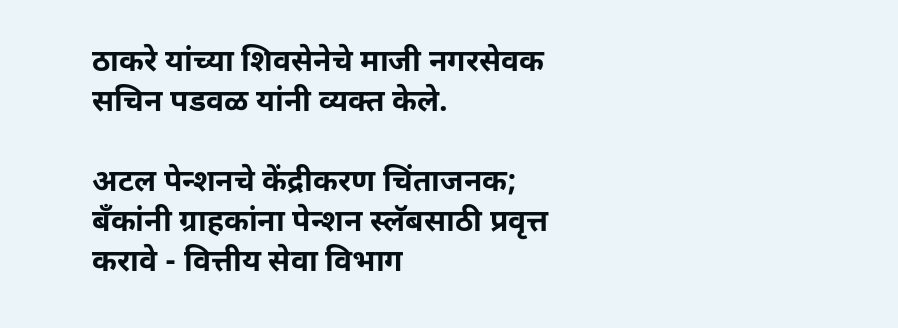ठाकरे यांच्या शिवसेनेचे माजी नगरसेवक सचिन पडवळ यांनी व्यक्त केले.

अटल पेन्शनचे केंद्रीकरण चिंताजनक; बँकांनी ग्राहकांना पेन्शन स्लॅबसाठी प्रवृत्त करावे - वित्तीय सेवा विभाग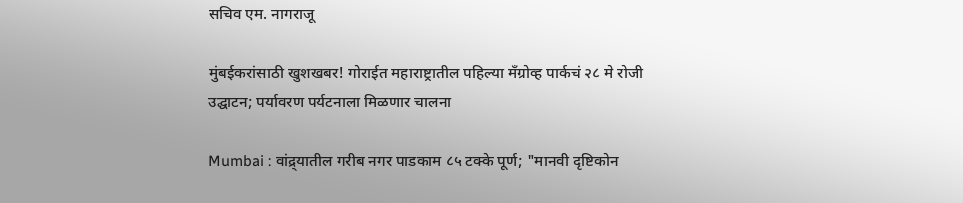सचिव एम. नागराजू

मुंबईकरांसाठी खुशखबर! गोराईत महाराष्ट्रातील पहिल्या मँग्रोव्ह पार्कचं २८ मे रोजी उद्घाटन; पर्यावरण पर्यटनाला मिळणार चालना

Mumbai : वांद्र्यातील गरीब नगर पाडकाम ८५ टक्के पूर्ण; "मानवी दृष्टिकोन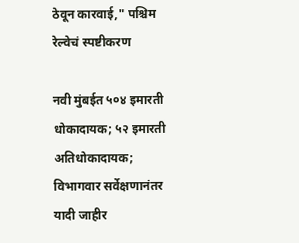ठेवून कारवाई," पश्चिम रेल्वेचं स्पष्टीकरण

नवी मुंबईत ५०४ इमारती धोकादायक; ५२ इमारती अतिधोकादायक; विभागवार सर्वेक्षणानंतर यादी जाहीर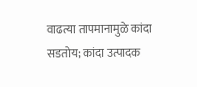वाढत्या तापमानामुळे कांदा सडतोय; कांदा उत्पादक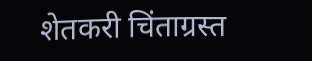शेतकरी चिंताग्रस्त